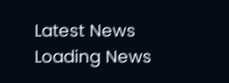Latest News
Loading News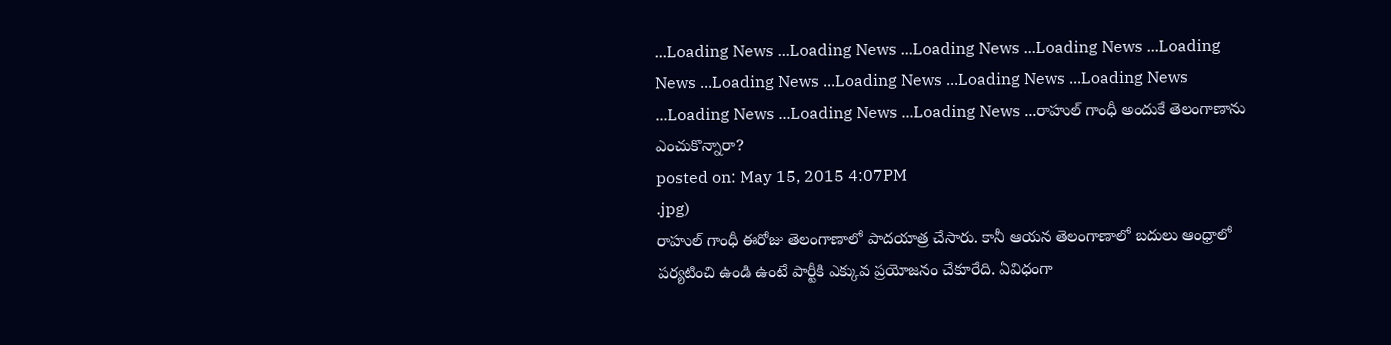...Loading News ...Loading News ...Loading News ...Loading News ...Loading News ...Loading News ...Loading News ...Loading News ...Loading News ...Loading News ...Loading News ...Loading News ...రాహుల్ గాంధీ అందుకే తెలంగాణాను ఎంచుకొన్నారా?
posted on: May 15, 2015 4:07PM
.jpg)
రాహుల్ గాంధీ ఈరోజు తెలంగాణాలో పాదయాత్ర చేసారు. కానీ ఆయన తెలంగాణాలో బదులు ఆంధ్రాలో పర్యటించి ఉండి ఉంటే పార్టీకి ఎక్కువ ప్రయోజనం చేకూరేది. ఏవిధంగా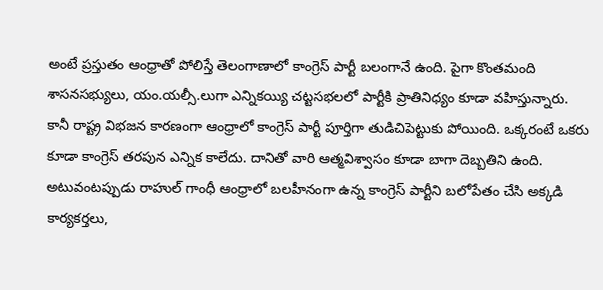అంటే ప్రస్తుతం ఆంధ్రాతో పోలిస్తే తెలంగాణాలో కాంగ్రెస్ పార్టీ బలంగానే ఉంది. పైగా కొంతమంది శాసనసభ్యులు, యం.యల్సీ.లుగా ఎన్నికయ్యి చట్టసభలలో పార్టీకి ప్రాతినిధ్యం కూడా వహిస్తున్నారు.
కానీ రాష్ట్ర విభజన కారణంగా ఆంధ్రాలో కాంగ్రెస్ పార్టీ పూర్తిగా తుడిచిపెట్టుకు పోయింది. ఒక్కరంటే ఒకరు కూడా కాంగ్రెస్ తరపున ఎన్నిక కాలేదు. దానితో వారి ఆత్మవిశ్వాసం కూడా బాగా దెబ్బతిని ఉంది. అటువంటప్పుడు రాహుల్ గాంధీ ఆంధ్రాలో బలహీనంగా ఉన్న కాంగ్రెస్ పార్టీని బలోపేతం చేసి అక్కడి కార్యకర్తలు,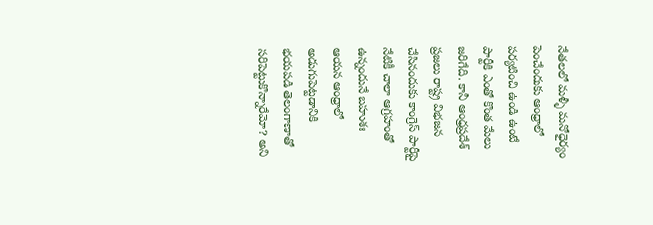నేతలలో మళ్ళీ మనోధైర్యం పెంచేందుకు ఆంధ్రాలో పర్యటించి ఉండి ఉంటే పార్టీకి ఎంతో కొంత మేలు జరిగేది. కానీ ఆంధ్రప్రదేశ్ ప్రజలు రాష్ట్ర విభజన చేసినందుకు కాంగ్రెస్ పార్టీపై నేటికీ చాలా ఆగ్రహంతో ఉన్నందునే బహుశః ఆయన ఆంధ్రాలో అడుగుపెట్టడానికి భయపడి తెలంగాణాతో సరిపెట్టుకొన్నారేమో? అని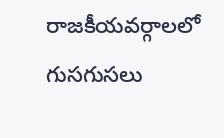రాజకీయవర్గాలలో గుసగుసలు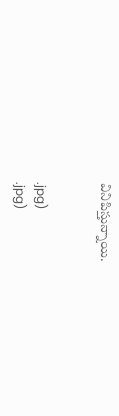వినిపిస్తున్నాయి.


.jpg)
.jpg)